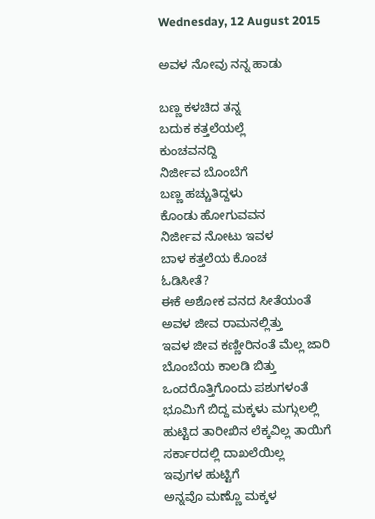Wednesday, 12 August 2015

ಅವಳ ನೋವು ನನ್ನ ಹಾಡು

ಬಣ್ಣ ಕಳಚಿದ ತನ್ನ
ಬದುಕ ಕತ್ತಲೆಯಲ್ಲೆ
ಕುಂಚವನದ್ದಿ
ನಿರ್ಜೀವ ಬೊಂಬೆಗೆ
ಬಣ್ಣ ಹಚ್ಚುತಿದ್ದಳು
ಕೊಂಡು ಹೋಗುವವನ
ನಿರ್ಜೀವ ನೋಟು ಇವಳ
ಬಾಳ ಕತ್ತಲೆಯ ಕೊಂಚ
ಓಡಿಸೀತೆ?
ಈಕೆ ಅಶೋಕ ವನದ ಸೀತೆಯಂತೆ
ಅವಳ ಜೀವ ರಾಮನಲ್ಲಿತ್ತು
ಇವಳ ಜೀವ ಕಣ್ಣೀರಿನಂತೆ ಮೆಲ್ಲ ಜಾರಿ
ಬೊಂಬೆಯ ಕಾಲಡಿ ಬಿತ್ತು
ಒಂದರೊತ್ತಿಗೊಂದು ಪಶುಗಳಂತೆ
ಭೂಮಿಗೆ ಬಿದ್ದ ಮಕ್ಕಳು ಮಗ್ಗುಲಲ್ಲಿ
ಹುಟ್ಟಿದ ತಾರೀಖಿನ ಲೆಕ್ಕವಿಲ್ಲ ತಾಯಿಗೆ
ಸರ್ಕಾರದಲ್ಲಿ ದಾಖಲೆಯಿಲ್ಲ
ಇವುಗಳ ಹುಟ್ಟಿಗೆ
ಅನ್ನವೊ ಮಣ್ಣೊ ಮಕ್ಕಳ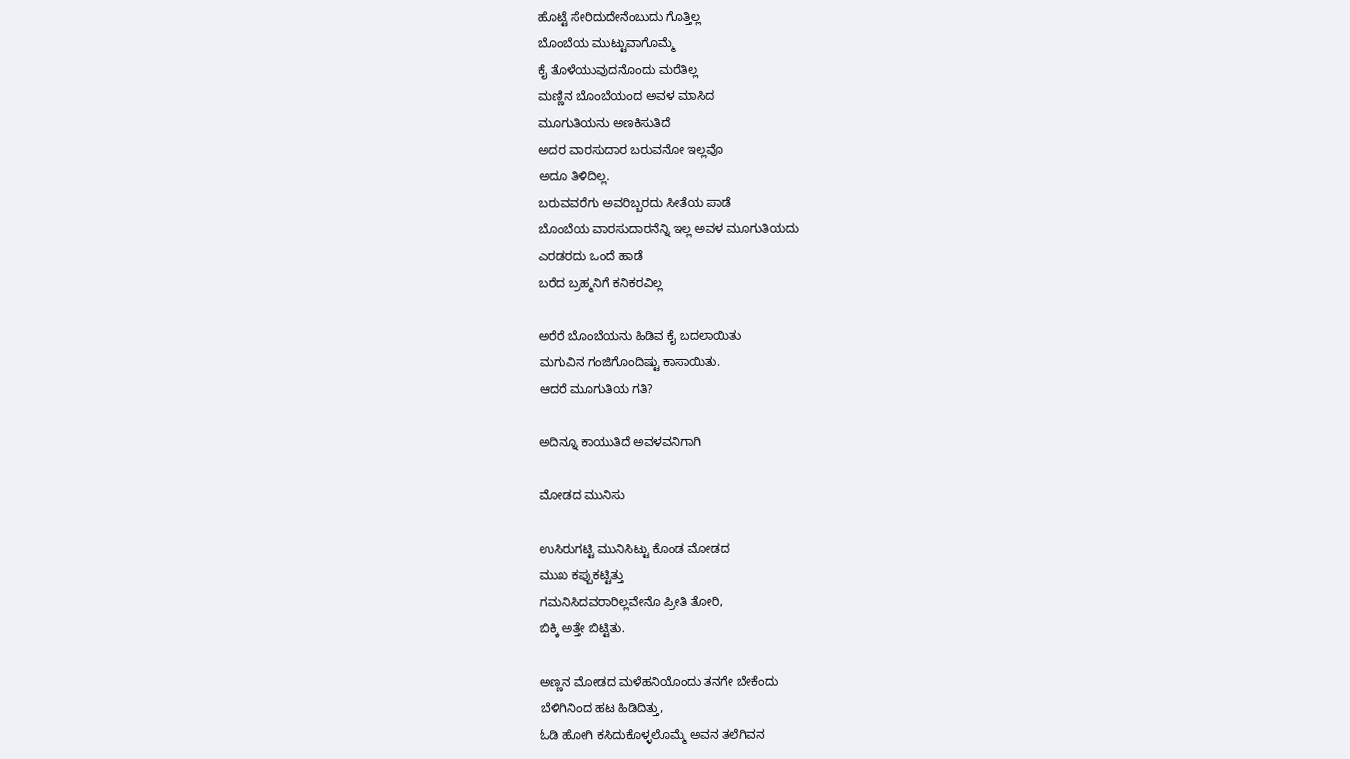ಹೊಟ್ಟೆ ಸೇರಿದುದೇನೆಂಬುದು ಗೊತ್ತಿಲ್ಲ
ಬೊಂಬೆಯ ಮುಟ್ಟುವಾಗೊಮ್ಮೆ
ಕೈ ತೊಳೆಯುವುದನೊಂದು ಮರೆತಿಲ್ಲ
ಮಣ್ಣಿನ ಬೊಂಬೆಯಂದ ಅವಳ ಮಾಸಿದ
ಮೂಗುತಿಯನು ಅಣಕಿಸುತಿದೆ
ಅದರ ವಾರಸುದಾರ ಬರುವನೋ ಇಲ್ಲವೊ
ಅದೂ ತಿಳಿದಿಲ್ಲ.
ಬರುವವರೆಗು ಅವರಿಬ್ಬರದು ಸೀತೆಯ ಪಾಡೆ
ಬೊಂಬೆಯ ವಾರಸುದಾರನೆನ್ನಿ ಇಲ್ಲ ಅವಳ ಮೂಗುತಿಯದು
ಎರಡರದು ಒಂದೆ ಹಾಡೆ
ಬರೆದ ಬ್ರಹ್ಮನಿಗೆ ಕನಿಕರವಿಲ್ಲ

ಅರೆರೆ ಬೊಂಬೆಯನು ಹಿಡಿವ ಕೈ ಬದಲಾಯಿತು
ಮಗುವಿನ ಗಂಜಿಗೊಂದಿಷ್ಟು ಕಾಸಾಯಿತು.
ಆದರೆ ಮೂಗುತಿಯ ಗತಿ?

ಅದಿನ್ನೂ ಕಾಯುತಿದೆ ಅವಳವನಿಗಾಗಿ

ಮೋಡದ ಮುನಿಸು

ಉಸಿರುಗಟ್ಟಿ ಮುನಿಸಿಟ್ಟು ಕೊಂಡ ಮೋಡದ
ಮುಖ ಕಪ್ಪುಕಟ್ಟಿತ್ತು
ಗಮನಿಸಿದವರಾರಿಲ್ಲವೇನೊ ಪ್ರೀತಿ ತೋರಿ,
ಬಿಕ್ಕಿ ಅತ್ತೇ ಬಿಟ್ಟಿತು.

ಅಣ್ಣನ ಮೋಡದ ಮಳೆಹನಿಯೊಂದು ತನಗೇ ಬೇಕೆಂದು
ಬೆಳಿಗಿನಿಂದ ಹಟ ಹಿಡಿದಿತ್ತು,
ಓಡಿ ಹೋಗಿ ಕಸಿದುಕೊಳ್ಳಲೊಮ್ಮೆ ಅವನ ತಲೆಗಿವನ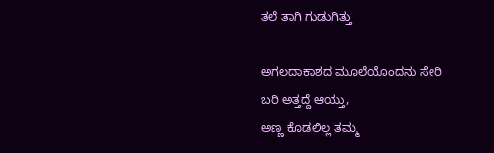ತಲೆ ತಾಗಿ ಗುಡುಗಿತ್ತು

ಅಗಲದಾಕಾಶದ ಮೂಲೆಯೊಂದನು ಸೇರಿ
ಬರಿ ಅತ್ತದ್ದೆ ಆಯ್ತು,
ಅಣ್ಣ ಕೊಡಲಿಲ್ಲ ತಮ್ಮ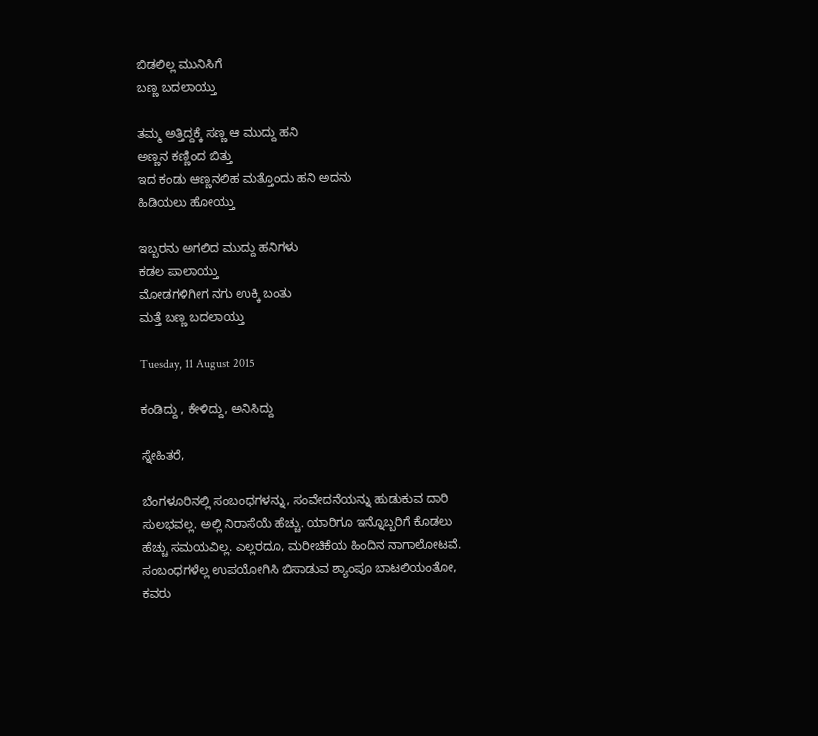ಬಿಡಲಿಲ್ಲ ಮುನಿಸಿಗೆ
ಬಣ್ಣ ಬದಲಾಯ್ತು

ತಮ್ಮ ಅತ್ತಿದ್ದಕ್ಕೆ ಸಣ್ಣ ಆ ಮುದ್ದು ಹನಿ
ಅಣ್ಣನ ಕಣ್ಣಿಂದ ಬಿತ್ತು
ಇದ ಕಂಡು ಆಣ್ಣನಲಿಹ ಮತ್ತೊಂದು ಹನಿ ಅದನು
ಹಿಡಿಯಲು ಹೋಯ್ತು

ಇಬ್ಬರನು ಅಗಲಿದ ಮುದ್ದು ಹನಿಗಳು
ಕಡಲ ಪಾಲಾಯ್ತು
ಮೋಡಗಳಿಗೀಗ ನಗು ಉಕ್ಕಿ ಬಂತು
ಮತ್ತೆ ಬಣ್ಣ ಬದಲಾಯ್ತು

Tuesday, 11 August 2015

ಕಂಡಿದ್ದು , ಕೇಳಿದ್ದು, ಅನಿಸಿದ್ದು

ಸ್ನೇಹಿತರೆ,

ಬೆಂಗಳೂರಿನಲ್ಲಿ ಸಂಬಂಧಗಳನ್ನು, ಸಂವೇದನೆಯನ್ನು ಹುಡುಕುವ ದಾರಿ ಸುಲಭವಲ್ಲ. ಅಲ್ಲಿ ನಿರಾಸೆಯೆ ಹೆಚ್ಚು. ಯಾರಿಗೂ ಇನ್ನೊಬ್ಬರಿಗೆ ಕೊಡಲು ಹೆಚ್ಚು ಸಮಯವಿಲ್ಲ. ಎಲ್ಲರದೂ, ಮರೀಚಿಕೆಯ ಹಿಂದಿನ ನಾಗಾಲೋಟವೆ.  ಸಂಬಂಧಗಳೆಲ್ಲ ಉಪಯೋಗಿಸಿ ಬಿಸಾಡುವ ಶ್ಯಾಂಪೂ ಬಾಟಲಿಯಂತೋ, ಕವರು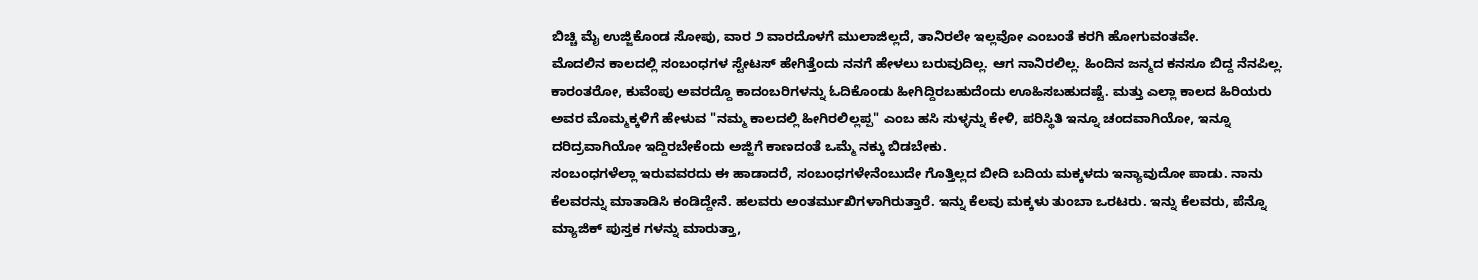ಬಿಚ್ಚಿ ಮೈ ಉಜ್ಜಿಕೊಂಡ ಸೋಪು, ವಾರ ೨ ವಾರದೊಳಗೆ ಮುಲಾಜಿಲ್ಲದೆ, ತಾನಿರಲೇ ಇಲ್ಲವೋ ಎಂಬಂತೆ ಕರಗಿ ಹೋಗುವಂತವೇ.
ಮೊದಲಿನ ಕಾಲದಲ್ಲಿ ಸಂಬಂಧಗಳ ಸ್ಟೇಟಸ್ ಹೇಗಿತ್ತೆಂದು ನನಗೆ ಹೇಳಲು ಬರುವುದಿಲ್ಲ. ಆಗ ನಾನಿರಲಿಲ್ಲ. ಹಿಂದಿನ ಜನ್ಮದ ಕನಸೂ ಬಿದ್ದ ನೆನಪಿಲ್ಲ.  ಕಾರಂತರೋ, ಕುವೆಂಪು ಅವರದ್ದೊ ಕಾದಂಬರಿಗಳನ್ನು ಓದಿಕೊಂಡು ಹೀಗಿದ್ದಿರಬಹುದೆಂದು ಊಹಿಸಬಹುದಷ್ಟೆ. ಮತ್ತು ಎಲ್ಲಾ ಕಾಲದ ಹಿರಿಯರು ಅವರ ಮೊಮ್ಮಕ್ಕಳಿಗೆ ಹೇಳುವ "ನಮ್ಮ ಕಾಲದಲ್ಲಿ ಹೀಗಿರಲಿಲ್ಲಪ್ಪ" ಎಂಬ ಹಸಿ ಸುಳ್ಳನ್ನು ಕೇಳಿ, ಪರಿಸ್ಥಿತಿ ಇನ್ನೂ ಚಂದವಾಗಿಯೋ, ಇನ್ನೂ ದರಿದ್ರವಾಗಿಯೋ ಇದ್ದಿರಬೇಕೆಂದು ಅಜ್ಜಿಗೆ ಕಾಣದಂತೆ ಒಮ್ಮೆ ನಕ್ಕು ಬಿಡಬೇಕು.
ಸಂಬಂಧಗಳೆಲ್ಲಾ ಇರುವವರದು ಈ ಹಾಡಾದರೆ, ಸಂಬಂಧಗಳೇನೆಂಬುದೇ ಗೊತ್ತಿಲ್ಲದ ಬೀದಿ ಬದಿಯ ಮಕ್ಕಳದು ಇನ್ಯಾವುದೋ ಪಾಡು. ನಾನು ಕೆಲವರನ್ನು ಮಾತಾಡಿಸಿ ಕಂಡಿದ್ದೇನೆ. ಹಲವರು ಅಂತರ್ಮುಖಿಗಳಾಗಿರುತ್ತಾರೆ. ಇನ್ನು ಕೆಲವು ಮಕ್ಕಳು ತುಂಬಾ ಒರಟರು. ಇನ್ನು ಕೆಲವರು, ಪೆನ್ನೊ ಮ್ಯಾಜಿಕ್ ಪುಸ್ತಕ ಗಳನ್ನು ಮಾರುತ್ತಾ,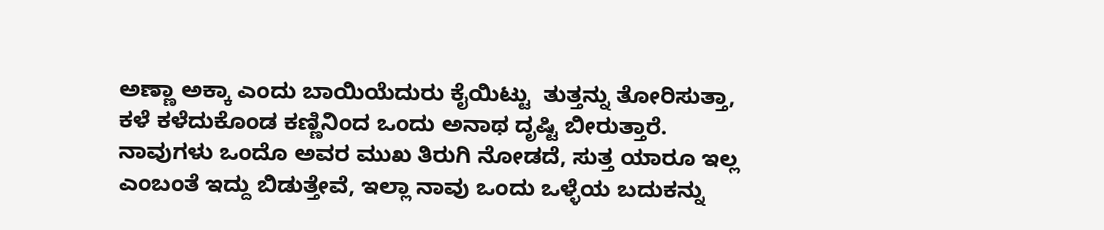ಅಣ್ಣಾ ಅಕ್ಕಾ ಎಂದು ಬಾಯಿಯೆದುರು ಕೈಯಿಟ್ಟು  ತುತ್ತನ್ನು ತೋರಿಸುತ್ತಾ, ಕಳೆ ಕಳೆದುಕೊಂಡ ಕಣ್ಣಿನಿಂದ ಒಂದು ಅನಾಥ ದೃಷ್ಟಿ ಬೀರುತ್ತಾರೆ. ನಾವುಗಳು ಒಂದೊ ಅವರ ಮುಖ ತಿರುಗಿ ನೋಡದೆ, ಸುತ್ತ ಯಾರೂ ಇಲ್ಲ ಎಂಬಂತೆ ಇದ್ದು ಬಿಡುತ್ತೇವೆ, ಇಲ್ಲಾ ನಾವು ಒಂದು ಒಳ್ಳೆಯ ಬದುಕನ್ನು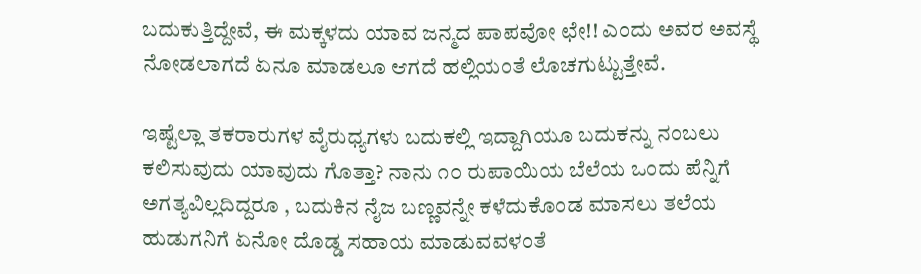ಬದುಕುತ್ತಿದ್ದೇವೆ, ಈ ಮಕ್ಕಳದು ಯಾವ ಜನ್ಮದ ಪಾಪವೋ ಛೇ!! ಎಂದು ಅವರ ಅವಸ್ಥೆ ನೋಡಲಾಗದೆ ಏನೂ ಮಾಡಲೂ ಆಗದೆ ಹಲ್ಲಿಯಂತೆ ಲೊಚಗುಟ್ಟುತ್ತೇವೆ.

ಇಷ್ಟೆಲ್ಲಾ ತಕರಾರುಗಳ ವೈರುಧ್ಯಗಳು ಬದುಕಲ್ಲಿ ಇದ್ದಾಗಿಯೂ ಬದುಕನ್ನು ನಂಬಲು ಕಲಿಸುವುದು ಯಾವುದು ಗೊತ್ತಾ? ನಾನು ೧೦ ರುಪಾಯಿಯ ಬೆಲೆಯ ಒಂದು ಪೆನ್ನಿಗೆ ಅಗತ್ಯವಿಲ್ಲದಿದ್ದರೂ , ಬದುಕಿನ ನೈಜ ಬಣ್ಣವನ್ನೇ ಕಳೆದುಕೊಂಡ ಮಾಸಲು ತಲೆಯ ಹುಡುಗನಿಗೆ ಏನೋ ದೊಡ್ಡ ಸಹಾಯ ಮಾಡುವವಳಂತೆ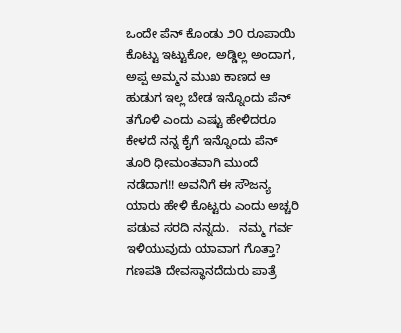ಒಂದೇ ಪೆನ್ ಕೊಂಡು ೨೦ ರೂಪಾಯಿ ಕೊಟ್ಟು ಇಟ್ಟುಕೋ, ಅಡ್ಡಿಲ್ಲ ಅಂದಾಗ, ಅಪ್ಪ ಅಮ್ಮನ ಮುಖ ಕಾಣದ ಆ ಹುಡುಗ ಇಲ್ಲ ಬೇಡ ಇನ್ನೊಂದು ಪೆನ್ ತಗೊಳಿ ಎಂದು ಎಷ್ಟು ಹೇಳಿದರೂ ಕೇಳದೆ ನನ್ನ ಕೈಗೆ ಇನ್ನೊಂದು ಪೆನ್ ತೂರಿ ಧೀಮಂತವಾಗಿ ಮುಂದೆ ನಡೆದಾಗ!! ಅವನಿಗೆ ಈ ಸೌಜನ್ಯ ಯಾರು ಹೇಳಿ ಕೊಟ್ಟರು ಎಂದು ಅಚ್ಚರಿ ಪಡುವ ಸರದಿ ನನ್ನದು.   ನಮ್ಮ ಗರ್ವ ಇಳಿಯುವುದು ಯಾವಾಗ ಗೊತ್ತಾ? ಗಣಪತಿ ದೇವಸ್ಥಾನದೆದುರು ಪಾತ್ರೆ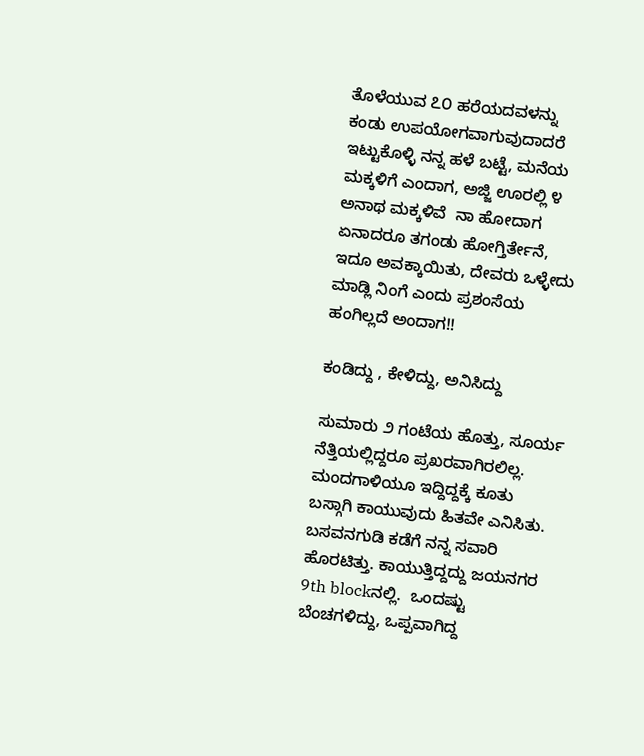ತೊಳೆಯುವ ೭೦ ಹರೆಯದವಳನ್ನು ಕಂಡು ಉಪಯೋಗವಾಗುವುದಾದರೆ ಇಟ್ಟುಕೊಳ್ಳಿ ನನ್ನ ಹಳೆ ಬಟ್ಟೆ, ಮನೆಯ ಮಕ್ಕಳಿಗೆ ಎಂದಾಗ, ಅಜ್ಜಿ ಊರಲ್ಲಿ ೪ ಅನಾಥ ಮಕ್ಕಳಿವೆ  ನಾ ಹೋದಾಗ ಏನಾದರೂ ತಗಂಡು ಹೋಗ್ತಿರ್ತೇನೆ, ಇದೂ ಅವಕ್ಕಾಯಿತು, ದೇವರು ಒಳ್ಳೇದು ಮಾಡ್ಲಿ ನಿಂಗೆ ಎಂದು ಪ್ರಶಂಸೆಯ ಹಂಗಿಲ್ಲದೆ ಅಂದಾಗ!!

ಕಂಡಿದ್ದು , ಕೇಳಿದ್ದು, ಅನಿಸಿದ್ದು

ಸುಮಾರು ೨ ಗಂಟೆಯ ಹೊತ್ತು, ಸೂರ್ಯ ನೆತ್ತಿಯಲ್ಲಿದ್ದರೂ ಪ್ರಖರವಾಗಿರಲಿಲ್ಲ. ಮಂದಗಾಳಿಯೂ ಇದ್ದಿದ್ದಕ್ಕೆ ಕೂತು ಬಸ್ಗಾಗಿ ಕಾಯುವುದು ಹಿತವೇ ಎನಿಸಿತು. ಬಸವನಗುಡಿ ಕಡೆಗೆ ನನ್ನ ಸವಾರಿ ಹೊರಟಿತ್ತು. ಕಾಯುತ್ತಿದ್ದದ್ದು ಜಯನಗರ  9th blockನಲ್ಲಿ.  ಒಂದಷ್ಟು ಬೆಂಚಗಳಿದ್ದು, ಒಪ್ಪವಾಗಿದ್ದ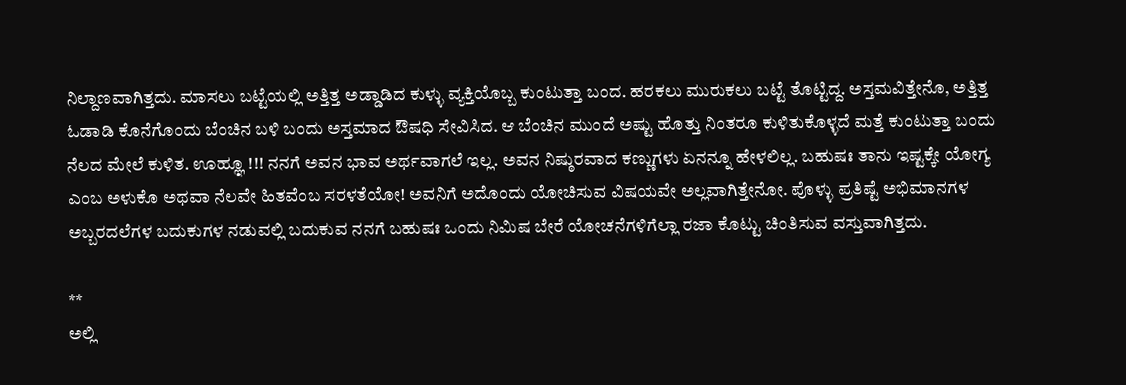ನಿಲ್ದಾಣವಾಗಿತ್ತದು. ಮಾಸಲು ಬಟ್ಟೆಯಲ್ಲಿ ಅತ್ತಿತ್ತ ಅಡ್ಡಾಡಿದ ಕುಳ್ಳು ವ್ಯಕ್ತಿಯೊಬ್ಬ ಕುಂಟುತ್ತಾ ಬಂದ. ಹರಕಲು ಮುರುಕಲು ಬಟ್ಟೆ ತೊಟ್ಟಿದ್ದ. ಅಸ್ತಮವಿತ್ತೇನೊ, ಅತ್ತಿತ್ತ ಓಡಾಡಿ ಕೊನೆಗೊಂದು ಬೆಂಚಿನ ಬಳಿ ಬಂದು ಅಸ್ತಮಾದ ಔಷಧಿ ಸೇವಿಸಿದ. ಆ ಬೆಂಚಿನ ಮುಂದೆ ಅಷ್ಟು ಹೊತ್ತು ನಿಂತರೂ ಕುಳಿತುಕೊಳ್ಳದೆ ಮತ್ತೆ ಕುಂಟುತ್ತಾ ಬಂದು ನೆಲದ ಮೇಲೆ ಕುಳಿತ. ಊಹ್ಞೂ !!! ನನಗೆ ಅವನ ಭಾವ ಅರ್ಥವಾಗಲೆ ಇಲ್ಲ. ಅವನ ನಿಷ್ಠುರವಾದ ಕಣ್ಣುಗಳು ಏನನ್ನೂ ಹೇಳಲಿಲ್ಲ. ಬಹುಷಃ ತಾನು ಇಷ್ಟಕ್ಕೇ ಯೋಗ್ಯ ಎಂಬ ಅಳುಕೊ ಅಥವಾ ನೆಲವೇ ಹಿತವೆಂಬ ಸರಳತೆಯೋ! ಅವನಿಗೆ ಅದೊಂದು ಯೋಚಿಸುವ ವಿಷಯವೇ ಅಲ್ಲವಾಗಿತ್ತೇನೋ. ಪೊಳ್ಳು ಪ್ರತಿಷ್ಟೆ ಅಭಿಮಾನಗಳ ಅಬ್ಬರದಲೆಗಳ ಬದುಕುಗಳ ನಡುವಲ್ಲಿ ಬದುಕುವ ನನಗೆ ಬಹುಷಃ ಒಂದು ನಿಮಿಷ ಬೇರೆ ಯೋಚನೆಗಳಿಗೆಲ್ಲಾ ರಜಾ ಕೊಟ್ಟು ಚಿಂತಿಸುವ ವಸ್ತುವಾಗಿತ್ತದು.

**
ಅಲ್ಲಿ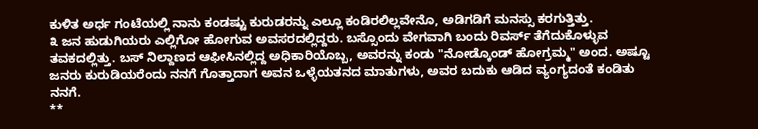ಕುಳಿತ ಅರ್ಧ ಗಂಟೆಯಲ್ಲಿ ನಾನು ಕಂಡಷ್ಟು ಕುರುಡರನ್ನು ಎಲ್ಲೂ ಕಂಡಿರಲಿಲ್ಲವೇನೊ, ಅಡಿಗಡಿಗೆ ಮನಸ್ಸು ಕರಗುತ್ತಿತ್ತು.
೩ ಜನ ಹುಡುಗಿಯರು ಎಲ್ಲಿಗೋ ಹೋಗುವ ಅವಸರದಲ್ಲಿದ್ದರು. ಬಸ್ಸೊಂದು ವೇಗವಾಗಿ ಬಂದು ರಿವರ್ಸ್ ತೆಗೆದುಕೊಳ್ಳುವ ತವಕದಲ್ಲಿತ್ತು. ಬಸ್ ನಿಲ್ದಾಣದ ಆಫೀಸಿನಲ್ಲಿದ್ದ ಅಧಿಕಾರಿಯೊಬ್ಬ, ಅವರನ್ನು ಕಂಡು "ನೋಡ್ಕೊಂಡ್ ಹೋಗ್ರಮ್ಮ" ಅಂದ. ಅಷ್ಟೂ ಜನರು ಕುರುಡಿಯರೆಂದು ನನಗೆ ಗೊತ್ತಾದಾಗ ಅವನ ಒಳ್ಳೆಯತನದ ಮಾತುಗಳು, ಅವರ ಬದುಕು ಆಡಿದ ವ್ಯಂಗ್ಯದಂತೆ ಕಂಡಿತು ನನಗೆ.
**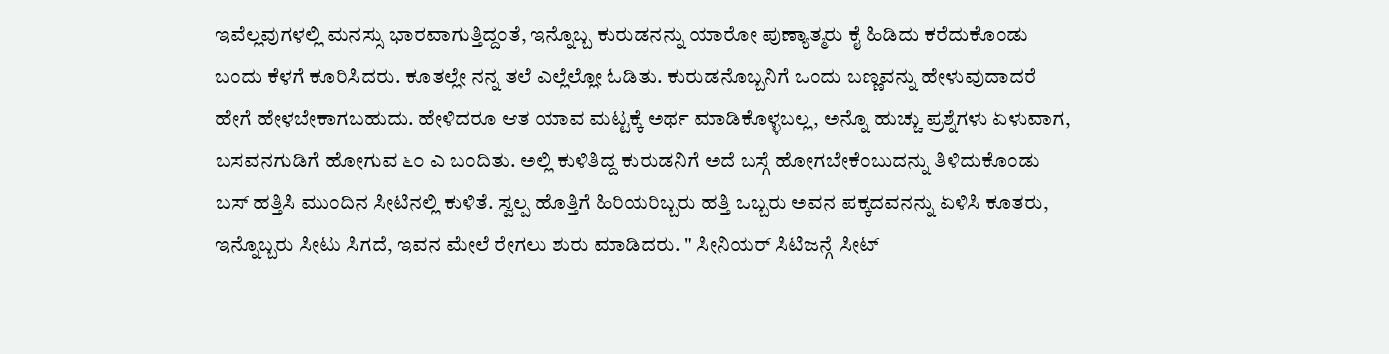ಇವೆಲ್ಲವುಗಳಲ್ಲಿ ಮನಸ್ಸು ಭಾರವಾಗುತ್ತಿದ್ದಂತೆ, ಇನ್ನೊಬ್ಬ ಕುರುಡನನ್ನು ಯಾರೋ ಪುಣ್ಯಾತ್ಮರು ಕೈ ಹಿಡಿದು ಕರೆದುಕೊಂಡು ಬಂದು ಕೆಳಗೆ ಕೂರಿಸಿದರು. ಕೂತಲ್ಲೇ ನನ್ನ ತಲೆ ಎಲ್ಲೆಲ್ಲೋ ಓಡಿತು. ಕುರುಡನೊಬ್ಬನಿಗೆ ಒಂದು ಬಣ್ಣವನ್ನು ಹೇಳುವುದಾದರೆ ಹೇಗೆ ಹೇಳಬೇಕಾಗಬಹುದು. ಹೇಳಿದರೂ ಆತ ಯಾವ ಮಟ್ಟಕ್ಕೆ ಅರ್ಥ ಮಾಡಿಕೊಳ್ಳಬಲ್ಲ, ಅನ್ನೊ ಹುಚ್ಚು ಪ್ರಶ್ನೆಗಳು ಏಳುವಾಗ, ಬಸವನಗುಡಿಗೆ ಹೋಗುವ ೬೦ ಎ ಬಂದಿತು. ಅಲ್ಲಿ ಕುಳಿತಿದ್ದ ಕುರುಡನಿಗೆ ಅದೆ ಬಸ್ಗೆ ಹೋಗಬೇಕೆಂಬುದನ್ನು ತಿಳಿದುಕೊಂಡು ಬಸ್ ಹತ್ತಿಸಿ ಮುಂದಿನ ಸೀಟಿನಲ್ಲಿ ಕುಳಿತೆ. ಸ್ವಲ್ಪ ಹೊತ್ತಿಗೆ ಹಿರಿಯರಿಬ್ಬರು ಹತ್ತಿ ಒಬ್ಬರು ಅವನ ಪಕ್ಕದವನನ್ನು ಏಳಿಸಿ ಕೂತರು, ಇನ್ನೊಬ್ಬರು ಸೀಟು ಸಿಗದೆ, ಇವನ ಮೇಲೆ ರೇಗಲು ಶುರು ಮಾಡಿದರು. " ಸೀನಿಯರ್ ಸಿಟಿಜನ್ಗೆ ಸೀಟ್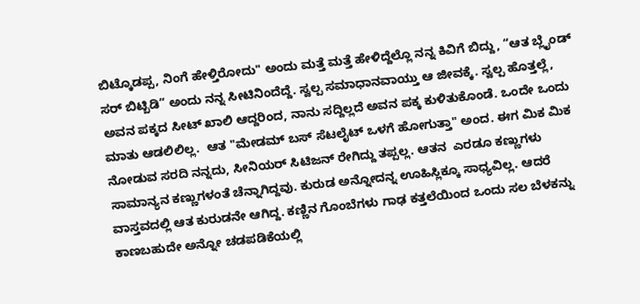ಬಿಟ್ಕೊಡಪ್ಪ, ನಿಂಗೆ ಹೇಳ್ತಿರೋದು" ಅಂದು ಮತ್ತೆ ಮತ್ತೆ ಹೇಳಿದ್ದೆಲ್ಲೊ ನನ್ನ ಕಿವಿಗೆ ಬಿದ್ದು, “ಆತ ಬ್ಲೈಂಡ್ ಸರ್ ಬಿಟ್ಬಿಡಿ” ಅಂದು ನನ್ನ ಸೀಟಿನಿಂದೆದ್ದೆ. ಸ್ವಲ್ಪ ಸಮಾಧಾನವಾಯ್ತು ಆ ಜೀವಕ್ಕೆ. ಸ್ವಲ್ಪ ಹೊತ್ತಲ್ಲೆ, ಅವನ ಪಕ್ಕದ ಸೀಟ್ ಖಾಲಿ ಆದ್ದರಿಂದ, ನಾನು ಸದ್ದಿಲ್ಲದೆ ಅವನ ಪಕ್ಕ ಕುಳಿತುಕೊಂಡೆ. ಒಂದೇ ಒಂದು ಮಾತು ಆಡಲಿಲಿಲ್ಲ.  ಆತ "ಮೇಡಮ್ ಬಸ್ ಸೆಟಲೈಟ್ ಒಳಗೆ ಹೋಗುತ್ತಾ" ಅಂದ. ಈಗ ಮಿಕ ಮಿಕ ನೋಡುವ ಸರದಿ ನನ್ನದು, ಸೀನಿಯರ್ ಸಿಟಿಜನ್ ರೇಗಿದ್ದು ತಪ್ಪಲ್ಲ. ಆತನ  ಎರಡೂ ಕಣ್ಣುಗಳು ಸಾಮಾನ್ಯನ ಕಣ್ಣುಗಳಂತೆ ಚೆನ್ನಾಗಿದ್ದವು. ಕುರುಡ ಅನ್ನೋದನ್ನ ಊಹಿಸ್ಲಿಕ್ಕೂ ಸಾಧ್ಯವಿಲ್ಲ. ಆದರೆ ವಾಸ್ತವದಲ್ಲಿ ಆತ ಕುರುಡನೇ ಆಗಿದ್ದ. ಕಣ್ಣಿನ ಗೊಂಬೆಗಳು ಗಾಢ ಕತ್ತಲೆಯಿಂದ ಒಂದು ಸಲ ಬೆಳಕನ್ನು ಕಾಣಬಹುದೇ ಅನ್ನೋ ಚಡಪಡಿಕೆಯಲ್ಲಿ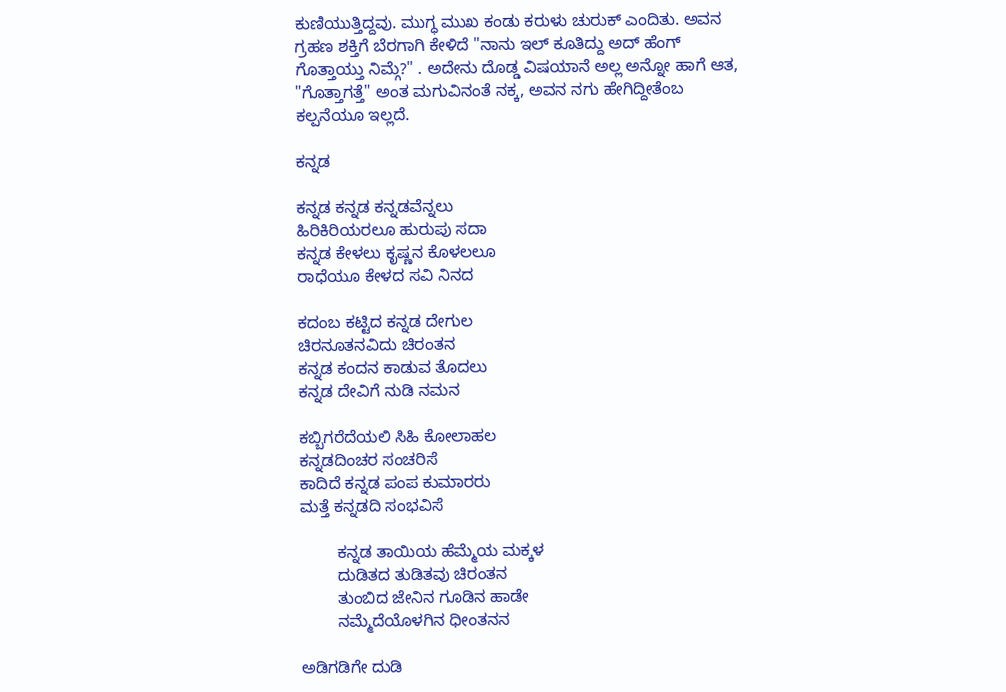ಕುಣಿಯುತ್ತಿದ್ದವು. ಮುಗ್ಧ ಮುಖ ಕಂಡು ಕರುಳು ಚುರುಕ್ ಎಂದಿತು. ಅವನ ಗ್ರಹಣ ಶಕ್ತಿಗೆ ಬೆರಗಾಗಿ ಕೇಳಿದೆ "ನಾನು ಇಲ್ ಕೂತಿದ್ದು ಅದ್ ಹೆಂಗ್ ಗೊತ್ತಾಯ್ತು ನಿಮ್ಗೆ?" . ಅದೇನು ದೊಡ್ಡ ವಿಷಯಾನೆ ಅಲ್ಲ ಅನ್ನೋ ಹಾಗೆ ಆತ, "ಗೊತ್ತಾಗತ್ತೆ" ಅಂತ ಮಗುವಿನಂತೆ ನಕ್ಕ, ಅವನ ನಗು ಹೇಗಿದ್ದೀತೆಂಬ ಕಲ್ಪನೆಯೂ ಇಲ್ಲದೆ.

ಕನ್ನಡ

ಕನ್ನಡ ಕನ್ನಡ ಕನ್ನಡವೆನ್ನಲು
ಹಿರಿಕಿರಿಯರಲೂ ಹುರುಪು ಸದಾ
ಕನ್ನಡ ಕೇಳಲು ಕೃಷ್ಣನ ಕೊಳಲಲೂ
ರಾಧೆಯೂ ಕೇಳದ ಸವಿ ನಿನದ

ಕದಂಬ ಕಟ್ಟಿದ ಕನ್ನಡ ದೇಗುಲ
ಚಿರನೂತನವಿದು ಚಿರಂತನ
ಕನ್ನಡ ಕಂದನ ಕಾಡುವ ತೊದಲು
ಕನ್ನಡ ದೇವಿಗೆ ನುಡಿ ನಮನ

ಕಬ್ಬಿಗರೆದೆಯಲಿ ಸಿಹಿ ಕೋಲಾಹಲ
ಕನ್ನಡದಿಂಚರ ಸಂಚರಿಸೆ
ಕಾದಿದೆ ಕನ್ನಡ ಪಂಪ ಕುಮಾರರು
ಮತ್ತೆ ಕನ್ನಡದಿ ಸಂಭವಿಸೆ

        ಕನ್ನಡ ತಾಯಿಯ ಹೆಮ್ಮೆಯ ಮಕ್ಕಳ
        ದುಡಿತದ ತುಡಿತವು ಚಿರಂತನ
        ತುಂಬಿದ ಜೇನಿನ ಗೂಡಿನ ಹಾಡೇ
        ನಮ್ಮೆದೆಯೊಳಗಿನ ಧೀಂತನನ

ಅಡಿಗಡಿಗೇ ದುಡಿ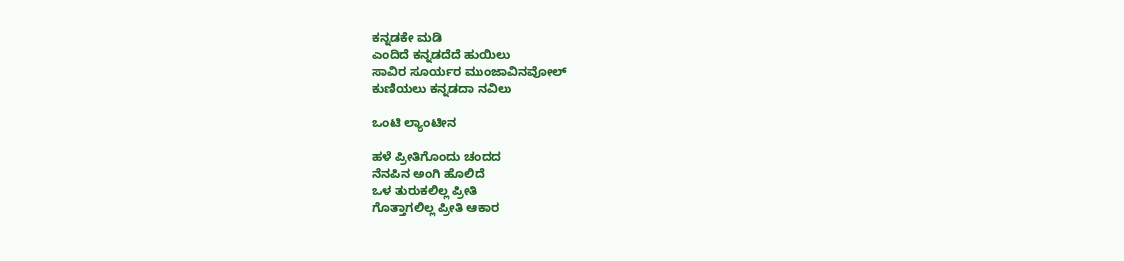ಕನ್ನಡಕೇ ಮಡಿ
ಎಂದಿದೆ ಕನ್ನಡದೆದೆ ಹುಯಿಲು
ಸಾವಿರ ಸೂರ್ಯರ ಮುಂಜಾವಿನವೋಲ್
ಕುಣಿಯಲು ಕನ್ನಡದಾ ನವಿಲು

ಒಂಟಿ ಲ್ಯಾಂಟೀನ

ಹಳೆ ಪ್ರೀತಿಗೊಂದು ಚಂದದ
ನೆನಪಿನ ಅಂಗಿ ಹೊಲಿದೆ
ಒಳ ತುರುಕಲಿಲ್ಲ ಪ್ರೀತಿ
ಗೊತ್ತಾಗಲಿಲ್ಲ ಪ್ರೀತಿ ಆಕಾರ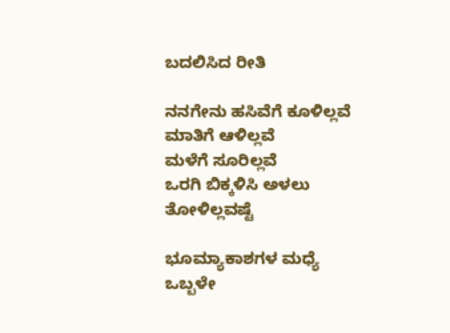ಬದಲಿಸಿದ ರೀತಿ

ನನಗೇನು ಹಸಿವೆಗೆ ಕೂಳಿಲ್ಲವೆ
ಮಾತಿಗೆ ಆಳಿಲ್ಲವೆ
ಮಳೆಗೆ ಸೂರಿಲ್ಲವೆ
ಒರಗಿ ಬಿಕ್ಕಳಿಸಿ ಅಳಲು ತೋಳಿಲ್ಲವಷ್ಟೆ

ಭೂಮ್ಯಾಕಾಶಗಳ ಮಧ್ಯೆ ಒಬ್ಬಳೇ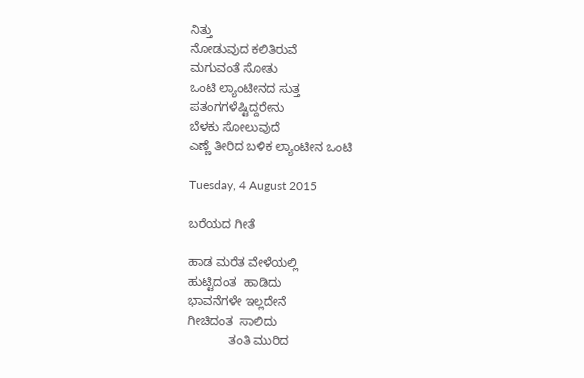ನಿತ್ತು
ನೋಡುವುದ ಕಲಿತಿರುವೆ
ಮಗುವಂತೆ ಸೋತು
ಒಂಟಿ ಲ್ಯಾಂಟೀನದ ಸುತ್ತ
ಪತಂಗಗಳೆಷ್ಟಿದ್ದರೇನು
ಬೆಳಕು ಸೋಲುವುದೆ
ಎಣ್ಣೆ ತೀರಿದ ಬಳಿಕ ಲ್ಯಾಂಟೀನ ಒಂಟಿ

Tuesday, 4 August 2015

ಬರೆಯದ ಗೀತೆ

ಹಾಡ ಮರೆತ ವೇಳೆಯಲ್ಲಿ
ಹುಟ್ಟಿದಂತ  ಹಾಡಿದು
ಭಾವನೆಗಳೇ ಇಲ್ಲದೇನೆ
ಗೀಚಿದಂತ  ಸಾಲಿದು
            ತಂತಿ ಮುರಿದ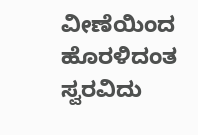ವೀಣೆಯಿಂದ
ಹೊರಳಿದಂತ ಸ್ವರವಿದು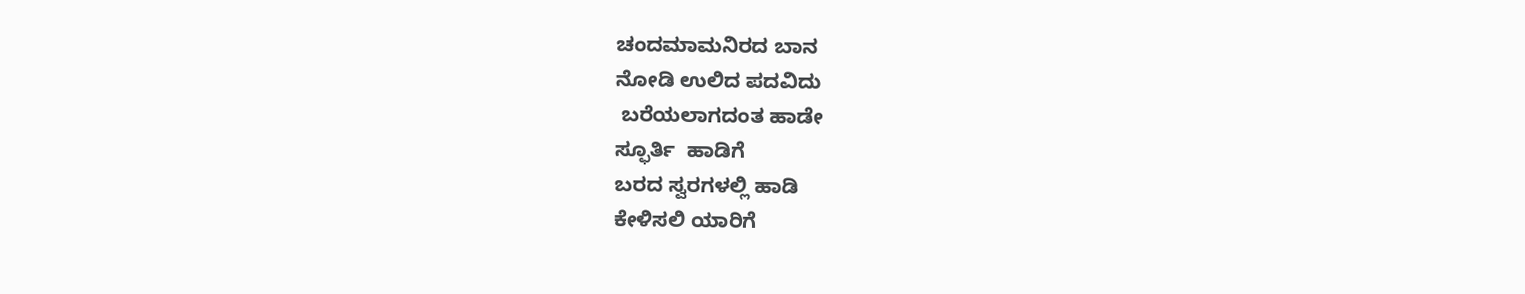ಚಂದಮಾಮನಿರದ ಬಾನ
ನೋಡಿ ಉಲಿದ ಪದವಿದು
 ಬರೆಯಲಾಗದಂತ ಹಾಡೇ
ಸ್ಫೂರ್ತಿ  ಹಾಡಿಗೆ
ಬರದ ಸ್ವರಗಳಲ್ಲಿ ಹಾಡಿ
ಕೇಳಿಸಲಿ ಯಾರಿಗೆ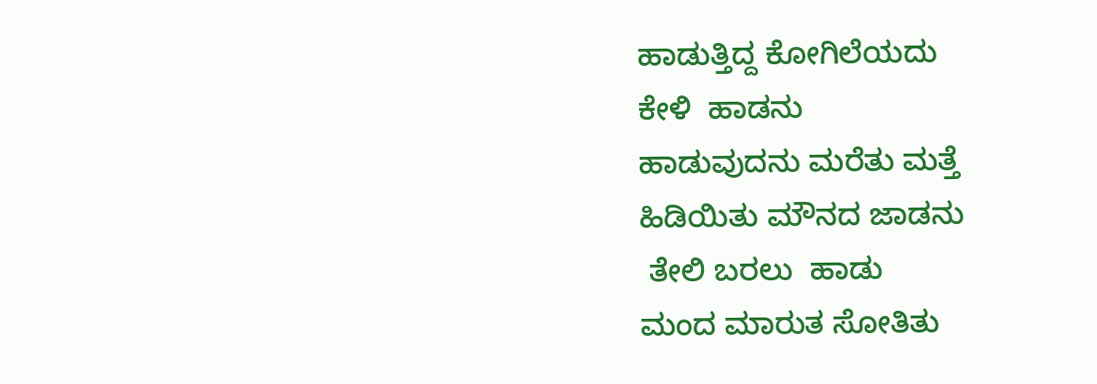ಹಾಡುತ್ತಿದ್ದ ಕೋಗಿಲೆಯದು
ಕೇಳಿ  ಹಾಡನು
ಹಾಡುವುದನು ಮರೆತು ಮತ್ತೆ
ಹಿಡಿಯಿತು ಮೌನದ ಜಾಡನು
 ತೇಲಿ ಬರಲು  ಹಾಡು
ಮಂದ ಮಾರುತ ಸೋತಿತು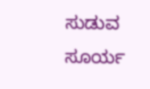ಸುಡುವ ಸೂರ್ಯ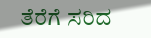ತೆರೆಗೆ ಸರಿದ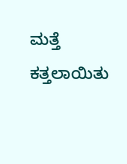ಮತ್ತೆ ಕತ್ತಲಾಯಿತು